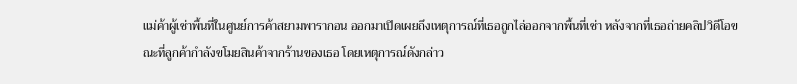แม่ค้าผู้เช่าพื้นที่ในศูนย์การค้าสยามพารากอน ออกมาเปิดเผยถึงเหตุการณ์ที่เธอถูกไล่ออกจากพื้นที่เช่า หลังจากที่เธอถ่ายคลิปวิดีโอขณะที่ลูกค้ากำลังขโมยสินค้าจากร้านของเธอ โดยเหตุการณ์ดังกล่าว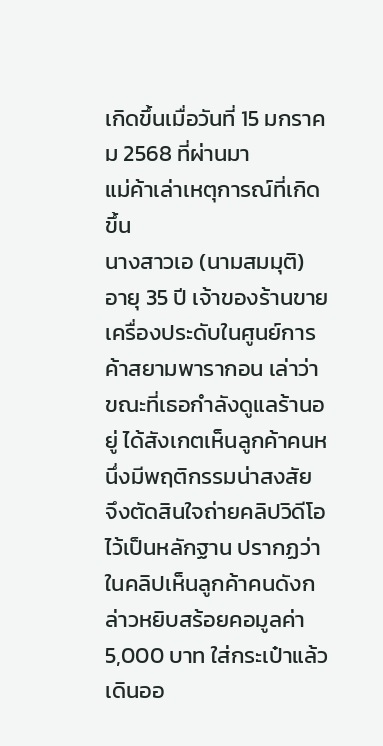เกิดขึ้นเมื่อวันที่ 15 มกราคม 2568 ที่ผ่านมา
แม่ค้าเล่าเหตุการณ์ที่เกิดขึ้น
นางสาวเอ (นามสมมุติ) อายุ 35 ปี เจ้าของร้านขายเครื่องประดับในศูนย์การค้าสยามพารากอน เล่าว่า ขณะที่เธอกำลังดูแลร้านอยู่ ได้สังเกตเห็นลูกค้าคนหนึ่งมีพฤติกรรมน่าสงสัย จึงตัดสินใจถ่ายคลิปวิดีโอไว้เป็นหลักฐาน ปรากฏว่าในคลิปเห็นลูกค้าคนดังกล่าวหยิบสร้อยคอมูลค่า 5,000 บาท ใส่กระเป๋าแล้วเดินออ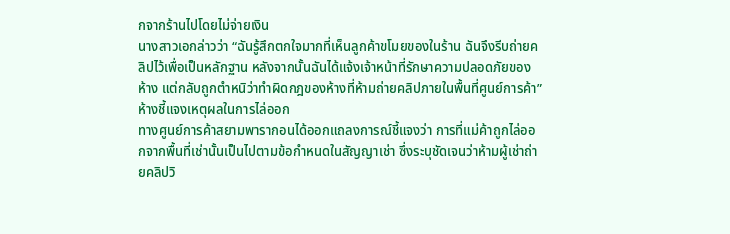กจากร้านไปโดยไม่จ่ายเงิน
นางสาวเอกล่าวว่า “ฉันรู้สึกตกใจมากที่เห็นลูกค้าขโมยของในร้าน ฉันจึงรีบถ่ายคลิปไว้เพื่อเป็นหลักฐาน หลังจากนั้นฉันได้แจ้งเจ้าหน้าที่รักษาความปลอดภัยของห้าง แต่กลับถูกตำหนิว่าทำผิดกฎของห้างที่ห้ามถ่ายคลิปภายในพื้นที่ศูนย์การค้า”
ห้างชี้แจงเหตุผลในการไล่ออก
ทางศูนย์การค้าสยามพารากอนได้ออกแถลงการณ์ชี้แจงว่า การที่แม่ค้าถูกไล่ออกจากพื้นที่เช่านั้นเป็นไปตามข้อกำหนดในสัญญาเช่า ซึ่งระบุชัดเจนว่าห้ามผู้เช่าถ่ายคลิปวิ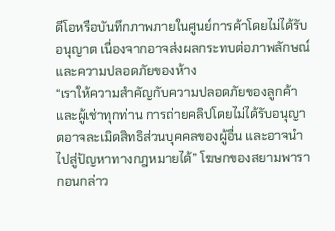ดีโอหรือบันทึกภาพภายในศูนย์การค้าโดยไม่ได้รับอนุญาต เนื่องจากอาจส่งผลกระทบต่อภาพลักษณ์และความปลอดภัยของห้าง
“เราให้ความสำคัญกับความปลอดภัยของลูกค้าและผู้เช่าทุกท่าน การถ่ายคลิปโดยไม่ได้รับอนุญาตอาจละเมิดสิทธิส่วนบุคคลของผู้อื่น และอาจนำไปสู่ปัญหาทางกฎหมายได้” โฆษกของสยามพารากอนกล่าว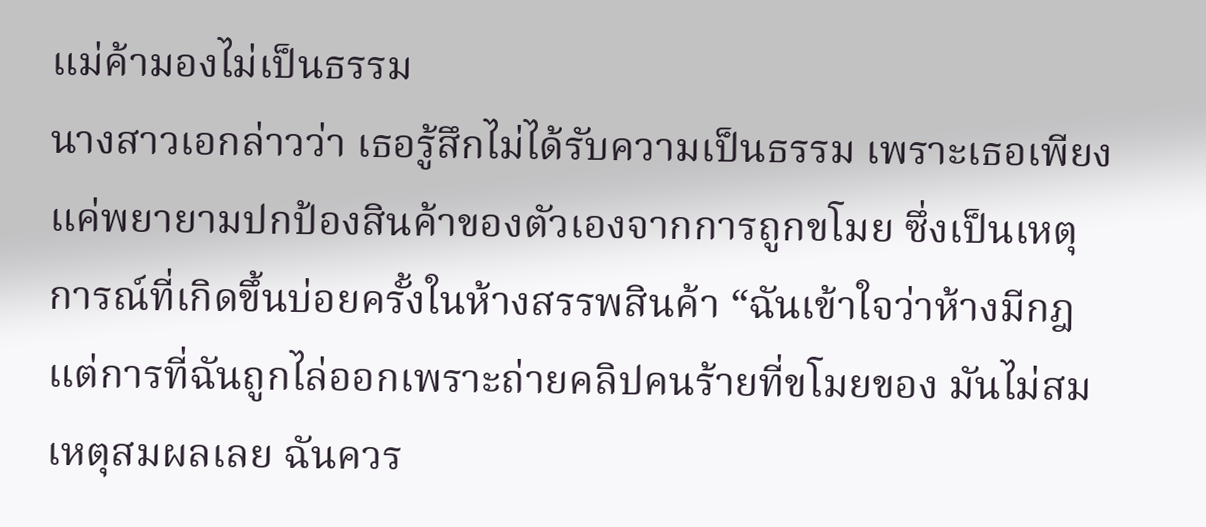แม่ค้ามองไม่เป็นธรรม
นางสาวเอกล่าวว่า เธอรู้สึกไม่ได้รับความเป็นธรรม เพราะเธอเพียงแค่พยายามปกป้องสินค้าของตัวเองจากการถูกขโมย ซึ่งเป็นเหตุการณ์ที่เกิดขึ้นบ่อยครั้งในห้างสรรพสินค้า “ฉันเข้าใจว่าห้างมีกฎ แต่การที่ฉันถูกไล่ออกเพราะถ่ายคลิปคนร้ายที่ขโมยของ มันไม่สมเหตุสมผลเลย ฉันควร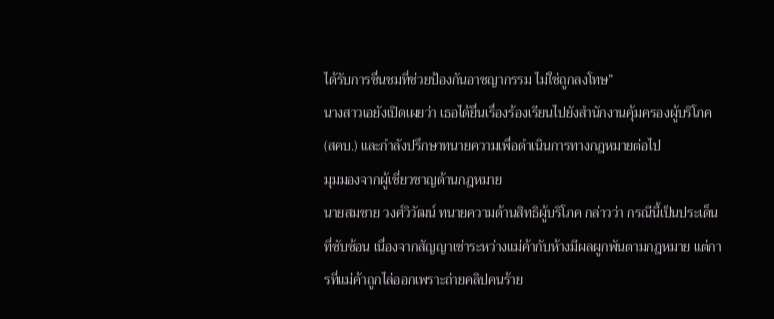ได้รับการชื่นชมที่ช่วยป้องกันอาชญากรรม ไม่ใช่ถูกลงโทษ”
นางสาวเอยังเปิดเผยว่า เธอได้ยื่นเรื่องร้องเรียนไปยังสำนักงานคุ้มครองผู้บริโภค (สคบ.) และกำลังปรึกษาทนายความเพื่อดำเนินการทางกฎหมายต่อไป
มุมมองจากผู้เชี่ยวชาญด้านกฎหมาย
นายสมชาย วงศ์วิวัฒน์ ทนายความด้านสิทธิผู้บริโภค กล่าวว่า กรณีนี้เป็นประเด็นที่ซับซ้อน เนื่องจากสัญญาเช่าระหว่างแม่ค้ากับห้างมีผลผูกพันตามกฎหมาย แต่การที่แม่ค้าถูกไล่ออกเพราะถ่ายคลิปคนร้าย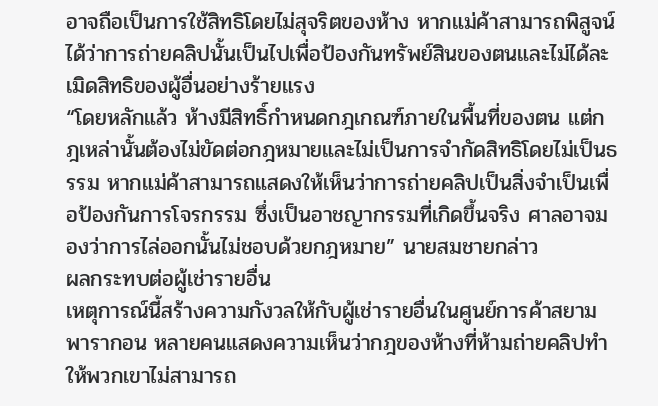อาจถือเป็นการใช้สิทธิโดยไม่สุจริตของห้าง หากแม่ค้าสามารถพิสูจน์ได้ว่าการถ่ายคลิปนั้นเป็นไปเพื่อป้องกันทรัพย์สินของตนและไม่ได้ละเมิดสิทธิของผู้อื่นอย่างร้ายแรง
“โดยหลักแล้ว ห้างมีสิทธิ์กำหนดกฎเกณฑ์ภายในพื้นที่ของตน แต่กฎเหล่านั้นต้องไม่ขัดต่อกฎหมายและไม่เป็นการจำกัดสิทธิโดยไม่เป็นธรรม หากแม่ค้าสามารถแสดงให้เห็นว่าการถ่ายคลิปเป็นสิ่งจำเป็นเพื่อป้องกันการโจรกรรม ซึ่งเป็นอาชญากรรมที่เกิดขึ้นจริง ศาลอาจมองว่าการไล่ออกนั้นไม่ชอบด้วยกฎหมาย” นายสมชายกล่าว
ผลกระทบต่อผู้เช่ารายอื่น
เหตุการณ์นี้สร้างความกังวลให้กับผู้เช่ารายอื่นในศูนย์การค้าสยามพารากอน หลายคนแสดงความเห็นว่ากฎของห้างที่ห้ามถ่ายคลิปทำให้พวกเขาไม่สามารถ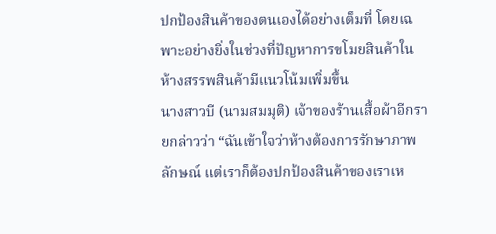ปกป้องสินค้าของตนเองได้อย่างเต็มที่ โดยเฉพาะอย่างยิ่งในช่วงที่ปัญหาการขโมยสินค้าในห้างสรรพสินค้ามีแนวโน้มเพิ่มขึ้น
นางสาวบี (นามสมมุติ) เจ้าของร้านเสื้อผ้าอีกรายกล่าวว่า “ฉันเข้าใจว่าห้างต้องการรักษาภาพลักษณ์ แต่เราก็ต้องปกป้องสินค้าของเราเห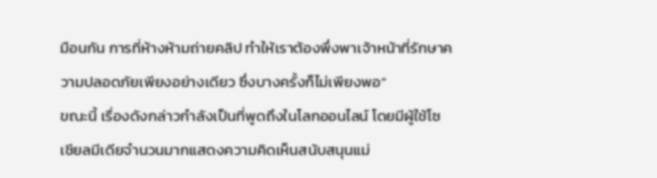มือนกัน การที่ห้างห้ามถ่ายคลิป ทำให้เราต้องพึ่งพาเจ้าหน้าที่รักษาความปลอดภัยเพียงอย่างเดียว ซึ่งบางครั้งก็ไม่เพียงพอ”
ขณะนี้ เรื่องดังกล่าวกำลังเป็นที่พูดถึงในโลกออนไลน์ โดยมีผู้ใช้โซเชียลมีเดียจำนวนมากแสดงความคิดเห็นสนับสนุนแม่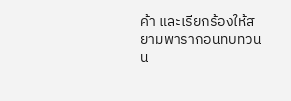ค้า และเรียกร้องให้สยามพารากอนทบทวนน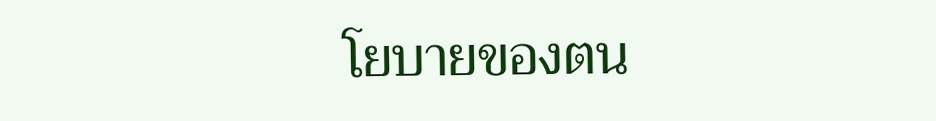โยบายของตน